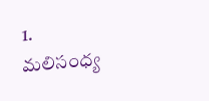1.
మలిసంధ్య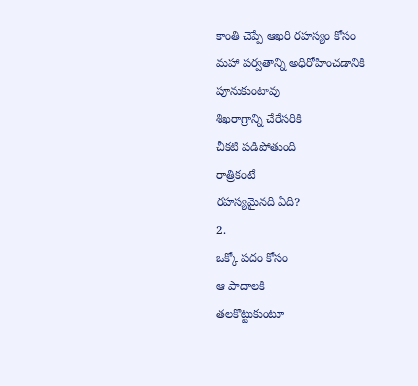కాంతి చెప్పే ఆఖరి రహస్యం కోసం
మహా పర్వతాన్ని అధిరోహించడానికి పూనుకుంటావు
శిఖరాగ్రాన్ని చేరేసరికి
చీకటి పడిపోతుంది
రాత్రికంటే
రహస్యమైనది ఏది?
2.
ఒక్కో పదం కోసం
ఆ పాదాలకి
తలకొట్టుకుంటూ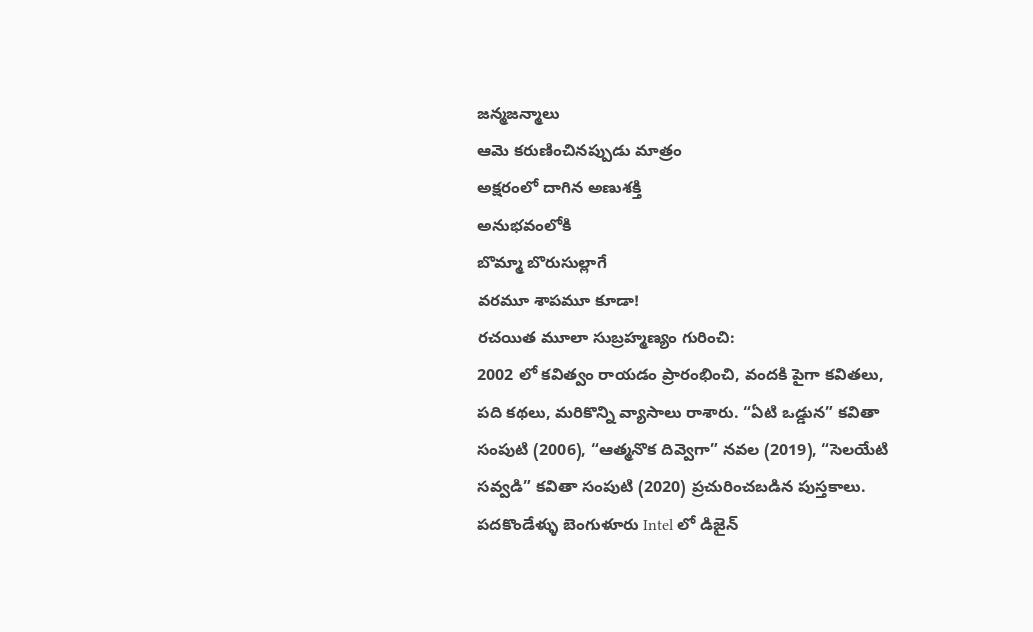జన్మజన్మాలు
ఆమె కరుణించినప్పుడు మాత్రం
అక్షరంలో దాగిన అణుశక్తి
అనుభవంలోకి
బొమ్మా బొరుసుల్లాగే
వరమూ శాపమూ కూడా!
రచయిత మూలా సుబ్రహ్మణ్యం గురించి:
2002 లో కవిత్వం రాయడం ప్రారంభించి, వందకి పైగా కవితలు, పది కథలు, మరికొన్ని వ్యాసాలు రాశారు. “ఏటి ఒడ్డున” కవితా సంపుటి (2006), “ఆత్మనొక దివ్వెగా” నవల (2019), “సెలయేటి సవ్వడి” కవితా సంపుటి (2020) ప్రచురించబడిన పుస్తకాలు. పదకొండేళ్ళు బెంగుళూరు Intel లో డిజైన్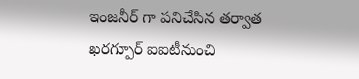ఇంజనీర్ గా పనిచేసిన తర్వాత ఖరగ్పూర్ ఐఐటీనుంచి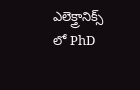ఎలెక్త్రానిక్స్ లో PhD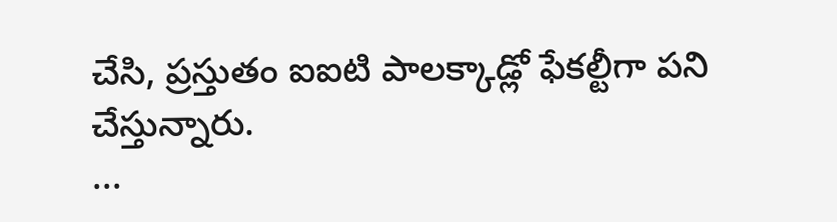చేసి, ప్రస్తుతం ఐఐటి పాలక్కాడ్లో ఫేకల్టీగా పని చేస్తున్నారు.
...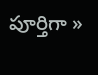పూర్తిగా »